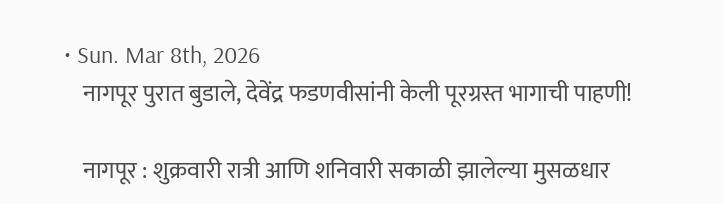• Sun. Mar 8th, 2026
    नागपूर पुरात बुडाले, देवेंद्र फडणवीसांनी केली पूरग्रस्त भागाची पाहणी!

    नागपूर : शुक्रवारी रात्री आणि शनिवारी सकाळी झालेल्या मुसळधार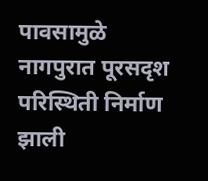पावसामुळे नागपुरात पूरसदृश परिस्थिती निर्माण झाली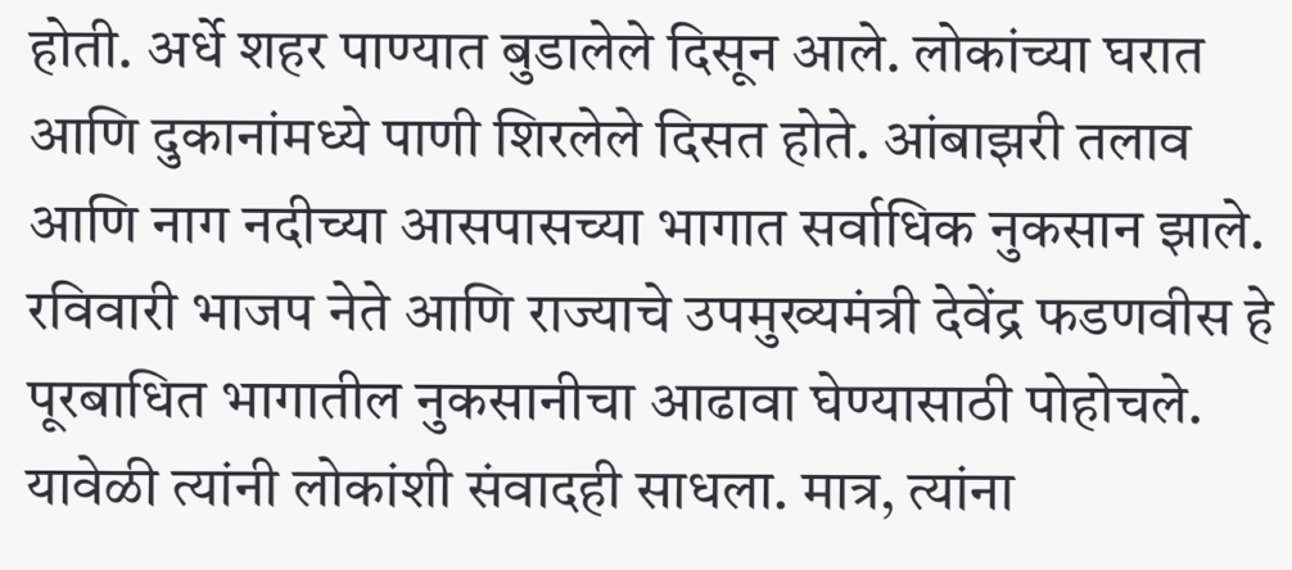होती. अर्धे शहर पाण्यात बुडालेले दिसून आले. लोकांच्या घरात आणि दुकानांमध्ये पाणी शिरलेले दिसत होते. आंबाझरी तलाव आणि नाग नदीच्या आसपासच्या भागात सर्वाधिक नुकसान झाले. रविवारी भाजप नेते आणि राज्याचे उपमुख्यमंत्री देवेंद्र फडणवीस हे पूरबाधित भागातील नुकसानीचा आढावा घेण्यासाठी पोहोचले. यावेळी त्यांनी लोकांशी संवादही साधला. मात्र, त्यांना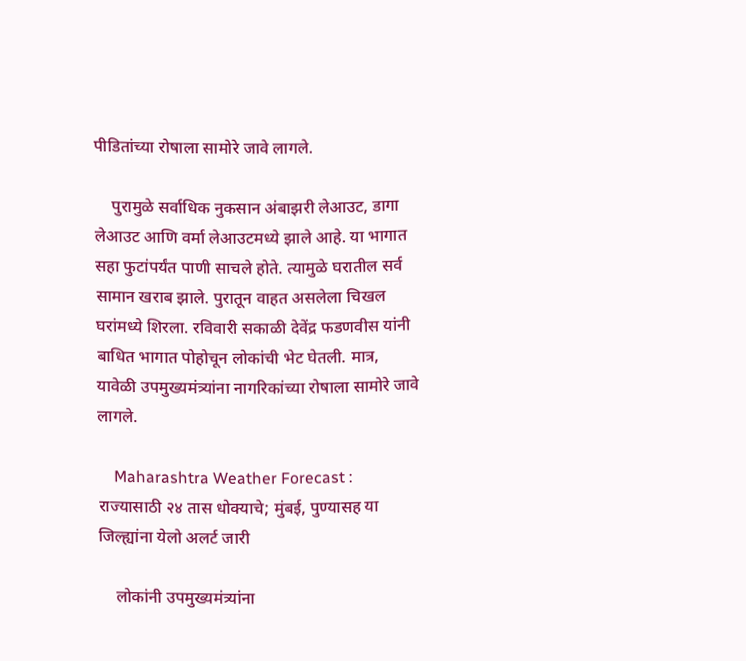पीडितांच्या रोषाला सामोरे जावे लागले.

    पुरामुळे सर्वाधिक नुकसान अंबाझरी लेआउट, डागा लेआउट आणि वर्मा लेआउटमध्ये झाले आहे. या भागात सहा फुटांपर्यंत पाणी साचले होते. त्यामुळे घरातील सर्व सामान खराब झाले. पुरातून वाहत असलेला चिखल घरांमध्ये शिरला. रविवारी सकाळी देवेंद्र फडणवीस यांनी बाधित भागात पोहोचून लोकांची भेट घेतली. मात्र, यावेळी उपमुख्यमंत्र्यांना नागरिकांच्या रोषाला सामोरे जावे लागले.

    Maharashtra Weather Forecast : राज्यासाठी २४ तास धोक्याचे; मुंबई, पुण्यासह या जिल्ह्यांना येलो अलर्ट जारी

    लोकांनी उपमुख्यमंत्र्यांना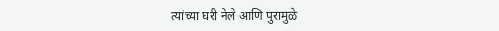त्यांच्या घरी नेले आणि पुरामुळे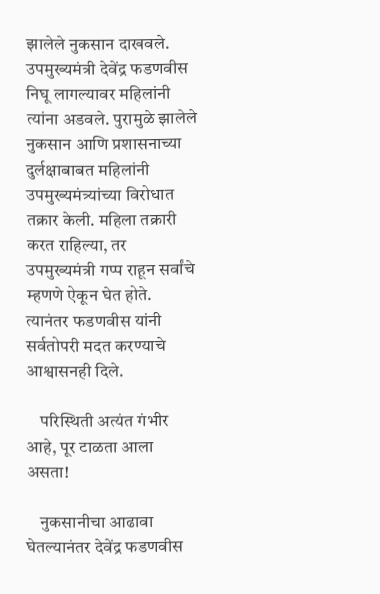झालेले नुकसान दाखवले. उपमुख्यमंत्री देवेंद्र फडणवीस निघू लागल्यावर महिलांनी त्यांना अडवले. पुरामुळे झालेले नुकसान आणि प्रशासनाच्या दुर्लक्षाबाबत महिलांनी उपमुख्यमंत्र्यांच्या विरोधात तक्रार केली. महिला तक्रारी करत राहिल्या, तर उपमुख्यमंत्री गप्प राहून सर्वांचे म्हणणे ऐकून घेत होते. त्यानंतर फडणवीस यांनी सर्वतोपरी मदत करण्याचे आश्वासनही दिले.

    परिस्थिती अत्यंत गंभीर आहे, पूर टाळता आला असता!

    नुकसानीचा आढावा घेतल्यानंतर देवेंद्र फडणवीस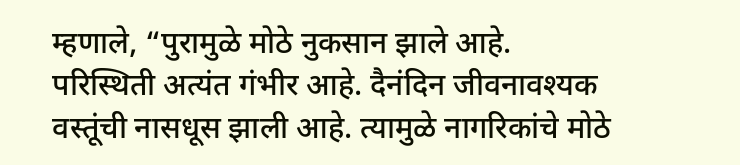म्हणाले, “पुरामुळे मोठे नुकसान झाले आहे. परिस्थिती अत्यंत गंभीर आहे. दैनंदिन जीवनावश्यक वस्तूंची नासधूस झाली आहे. त्यामुळे नागरिकांचे मोठे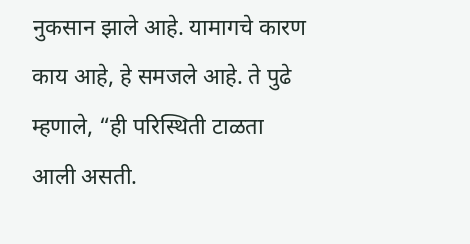नुकसान झाले आहे. यामागचे कारण काय आहे, हे समजले आहे. ते पुढे म्हणाले, “ही परिस्थिती टाळता आली असती.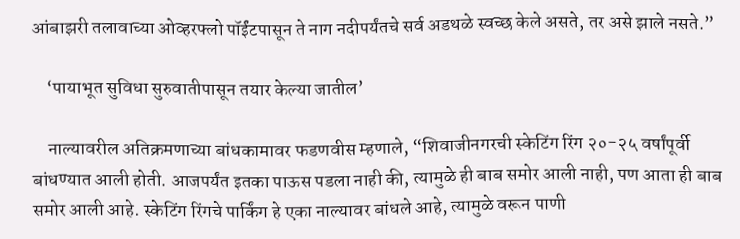आंबाझरी तलावाच्या ओव्हरफ्लो पॉईंटपासून ते नाग नदीपर्यंतचे सर्व अडथळे स्वच्छ केले असते, तर असे झाले नसते.”

    ‘पायाभूत सुविधा सुरुवातीपासून तयार केल्या जातील’

    नाल्यावरील अतिक्रमणाच्या बांधकामावर फडणवीस म्हणाले, “शिवाजीनगरची स्केटिंग रिंग २०-२५ वर्षांपूर्वी बांधण्यात आली होती. आजपर्यंत इतका पाऊस पडला नाही की, त्यामुळे ही बाब समोर आली नाही, पण आता ही बाब समोर आली आहे. स्केटिंग रिंगचे पार्किंग हे एका नाल्यावर बांधले आहे, त्यामुळे वरून पाणी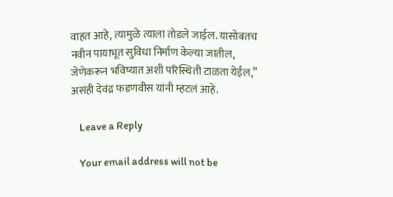वाहत आहे, त्यामुळे त्याला तोडले जाईल. यासोबतच नवीन पायाभूत सुविधा निर्माण केल्या जातील, जेणेकरून भविष्यात अशी परिस्थिती टाळता येईल,” असंही देवंद्र फडणवीस यांनी म्हटलं आहे.

    Leave a Reply

    Your email address will not be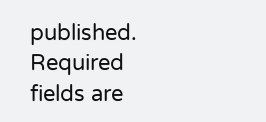published. Required fields are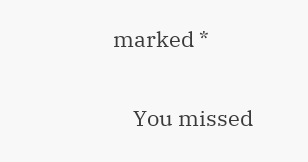marked *

    You missed